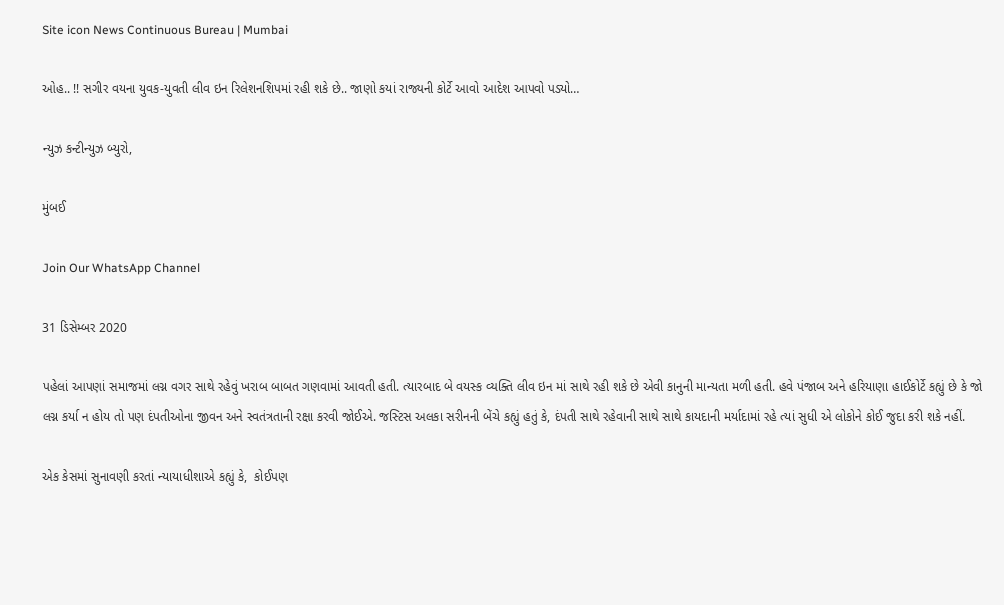Site icon News Continuous Bureau | Mumbai

ઓહ.. !! સગીર વયના યુવક-યુવતી લીવ ઇન રિલેશનશિપમાં રહી શકે છે.. જાણો કયાં રાજ્યની કોર્ટે આવો આદેશ આપવો પડ્યો…

ન્યુઝ કન્ટીન્યુઝ બ્યુરો,

મુંબઈ

Join Our WhatsApp Channel

31 ડિસેમ્બર 2020

પહેલાં આપણાં સમાજમાં લગ્ન વગર સાથે રહેવું ખરાબ બાબત ગણવામાં આવતી હતી. ત્યારબાદ બે વયસ્ક વ્યક્તિ લીવ ઇન માં સાથે રહી શકે છે એવી કાનુની માન્યતા મળી હતી. હવે પંજાબ અને હરિયાણા હાઈકોર્ટે કહ્યું છે કે જો લગ્ન કર્યા ન હોય તો પણ દંપતીઓના જીવન અને સ્વતંત્રતાની રક્ષા કરવી જોઈએ. જસ્ટિસ અલકા સરીનની બેંચે કહ્યું હતું કે, દંપતી સાથે રહેવાની સાથે સાથે કાયદાની મર્યાદામાં રહે ત્યાં સુધી એ લોકોને કોઈ જુદા કરી શકે નહીં.

એક કેસમાં સુનાવણી કરતાં ન્યાયાધીશાએ કહ્યું કે,  કોઈપણ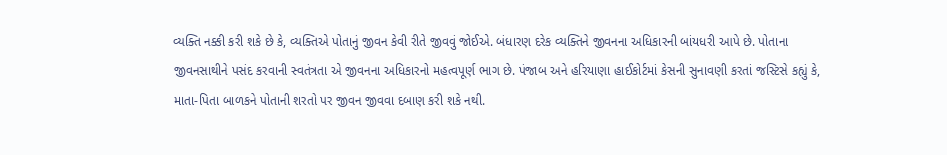વ્યક્તિ નક્કી કરી શકે છે કે, વ્યક્તિએ પોતાનું જીવન કેવી રીતે જીવવું જોઈએ. બંધારણ દરેક વ્યક્તિને જીવનના અધિકારની બાંયધરી આપે છે. પોતાના જીવનસાથીને પસંદ કરવાની સ્વતંત્રતા એ જીવનના અધિકારનો મહત્વપૂર્ણ ભાગ છે. પંજાબ અને હરિયાણા હાઈકોર્ટમાં કેસની સુનાવણી કરતાં જસ્ટિસે કહ્યું કે, માતા-પિતા બાળકને પોતાની શરતો પર જીવન જીવવા દબાણ કરી શકે નથી.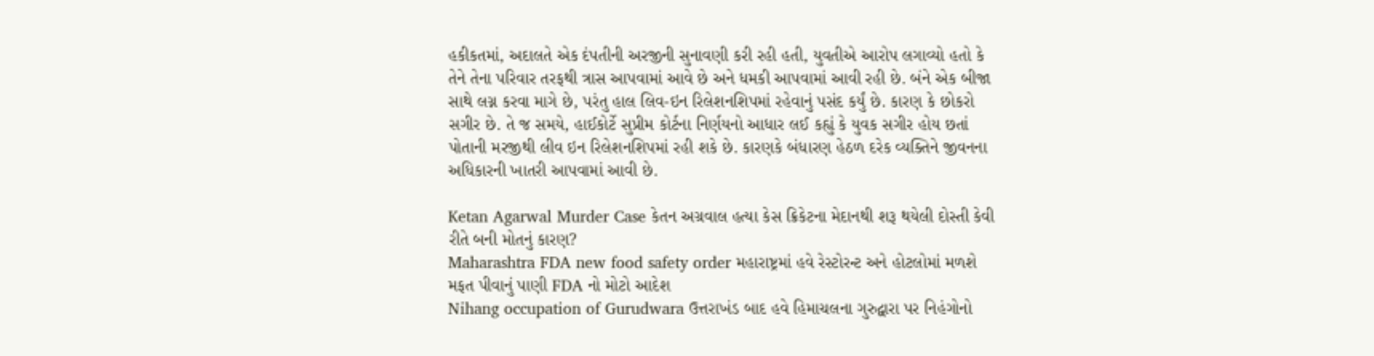હકીકતમાં, અદાલતે એક દંપતીની અરજીની સુનાવણી કરી રહી હતી, યુવતીએ આરોપ લગાવ્યો હતો કે તેને તેના પરિવાર તરફથી ત્રાસ આપવામાં આવે છે અને ધમકી આપવામાં આવી રહી છે. બંને એક બીજા સાથે લગ્ન કરવા માગે છે, પરંતુ હાલ લિવ-ઇન રિલેશનશિપમાં રહેવાનું પસંદ કર્યું છે. કારણ કે છોકરો સગીર છે. તે જ સમયે, હાઈકોર્ટે સુપ્રીમ કોર્ટના નિર્ણયનો આધાર લઈ કહ્યું કે યુવક સગીર હોય છતાં પોતાની મરજીથી લીવ ઇન રિલેશનશિપમાં રહી શકે છે. કારણકે બંધારણ હેઠળ દરેક વ્યક્તિને જીવનના અધિકારની ખાતરી આપવામાં આવી છે.

Ketan Agarwal Murder Case કેતન અગ્રવાલ હત્યા કેસ ક્રિકેટના મેદાનથી શરૂ થયેલી દોસ્તી કેવી રીતે બની મોતનું કારણ?
Maharashtra FDA new food safety order મહારાષ્ટ્રમાં હવે રેસ્ટોરન્ટ અને હોટલોમાં મળશે મફત પીવાનું પાણી FDA નો મોટો આદેશ
Nihang occupation of Gurudwara ઉત્તરાખંડ બાદ હવે હિમાચલના ગુરુદ્વારા પર નિહંગોનો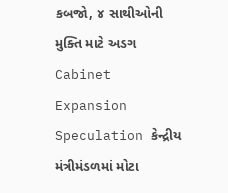કબજો, ૪ સાથીઓની મુક્તિ માટે અડગ
Cabinet Expansion Speculation કેન્દ્રીય મંત્રીમંડળમાં મોટા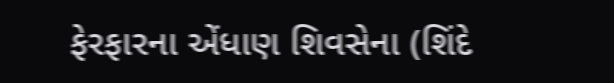ફેરફારના એંધાણ શિવસેના (શિંદે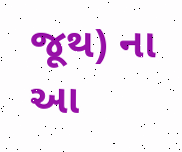જૂથ) ના આ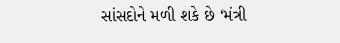સાંસદોને મળી શકે છે ‘મંત્રી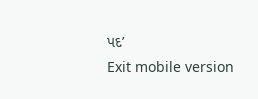પદ’
Exit mobile version